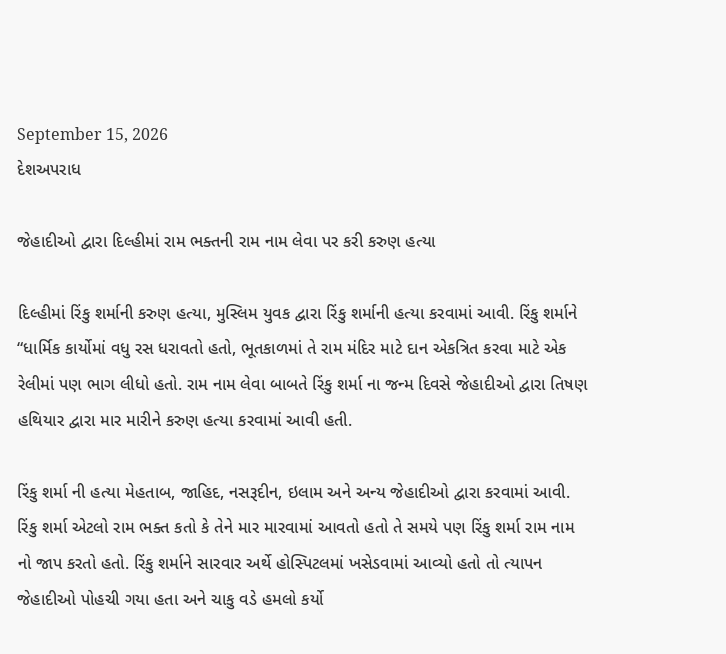September 15, 2026
દેશઅપરાધ

જેહાદીઓ દ્વારા દિલ્હીમાં રામ ભક્તની રામ નામ લેવા પર કરી કરુણ હત્યા

દિલ્હીમાં રિંકુ શર્માની કરુણ હત્યા, મુસ્લિમ યુવક દ્વારા રિંકુ શર્માની હત્યા કરવામાં આવી. રિંકુ શર્માને “ધાર્મિક કાર્યોમાં વધુ રસ ધરાવતો હતો, ભૂતકાળમાં તે રામ મંદિર માટે દાન એકત્રિત કરવા માટે એક રેલીમાં પણ ભાગ લીધો હતો. રામ નામ લેવા બાબતે રિંકુ શર્મા ના જન્મ દિવસે જેહાદીઓ દ્વારા તિષણ હથિયાર દ્વારા માર મારીને કરુણ હત્યા કરવામાં આવી હતી.

રિંકુ શર્મા ની હત્યા મેહતાબ, જાહિદ, નસરૂદીન, ઇલામ અને અન્ય જેહાદીઓ દ્વારા કરવામાં આવી. રિંકુ શર્મા એટલો રામ ભક્ત કતો કે તેને માર મારવામાં આવતો હતો તે સમયે પણ રિંકુ શર્મા રામ નામ નો જાપ કરતો હતો. રિંકુ શર્માને સારવાર અર્થે હોસ્પિટલમાં ખસેડવામાં આવ્યો હતો તો ત્યાપન જેહાદીઓ પોહચી ગયા હતા અને ચાકુ વડે હમલો કર્યો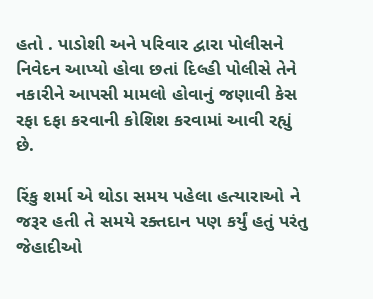હતો . પાડોશી અને પરિવાર દ્વારા પોલીસને નિવેદન આપ્યો હોવા છતાં દિલ્હી પોલીસે તેને નકારીને આપસી મામલો હોવાનું જણાવી કેસ રફા દફા કરવાની કોશિશ કરવામાં આવી રહ્યું છે.

રિંકુ શર્મા એ થોડા સમય પહેલા હત્યારાઓ ને જરૂર હતી તે સમયે રક્તદાન પણ કર્યું હતું પરંતુ જેહાદીઓ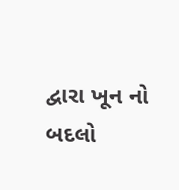દ્વારા ખૂન નો બદલો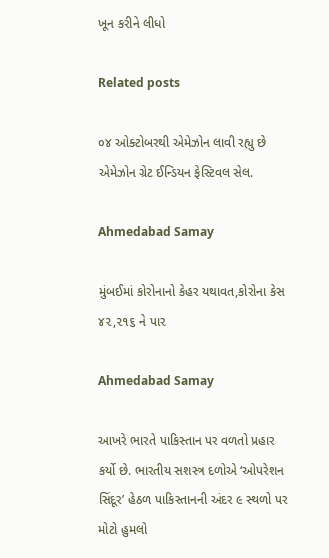ખૂન કરીને લીધો

Related posts

૦૪ ઓક્ટોબરથી એમેઝોન લાવી રહ્યુ છે એમેઝોન ગ્રેટ ઈન્ડિયન ફેસ્ટિવલ સેલ.

Ahmedabad Samay

મુંબઈમાં કોરોનાનો કેહર યથાવત,કોરોના કેસ ૪૨,૨૧૬ ને પાર

Ahmedabad Samay

આખરે ભારતે પાકિસ્તાન પર વળતો પ્રહાર કર્યો છે. ભારતીય સશસ્ત્ર દળોએ ‘ઓપરેશન સિંદૂર’ હેઠળ પાકિસ્તાનની અંદર ૯ સ્થળો પર મોટો હુમલો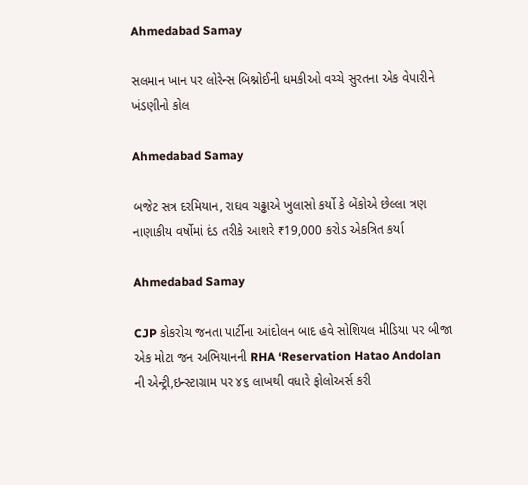Ahmedabad Samay

સલમાન ખાન પર લોરેન્સ બિશ્નોઈની ધમકીઓ વચ્ચે સુરતના એક વેપારીને ખંડણીનો કોલ

Ahmedabad Samay

બજેટ સત્ર દરમિયાન, રાઘવ ચઢ્ઢાએ ખુલાસો કર્યો કે બેંકોએ છેલ્લા ત્રણ નાણાકીય વર્ષોમાં દંડ તરીકે આશરે ₹19,000 કરોડ એકત્રિત કર્યા

Ahmedabad Samay

CJP કોકરોચ જનતા પાર્ટીના આંદોલન બાદ હવે સોશિયલ મીડિયા પર બીજા એક મોટા જન અભિયાનની RHA ‘Reservation Hatao Andolan ની એન્ટ્રી,ઇન્‍સ્‍ટાગ્રામ પર ૪૬ લાખથી વધારે ફોલોઅર્સ કરી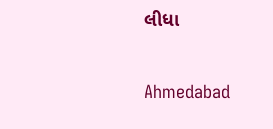લીધા

Ahmedabad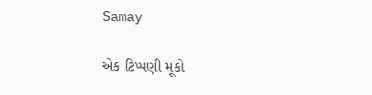Samay

એક ટિપ્પણી મૂકો